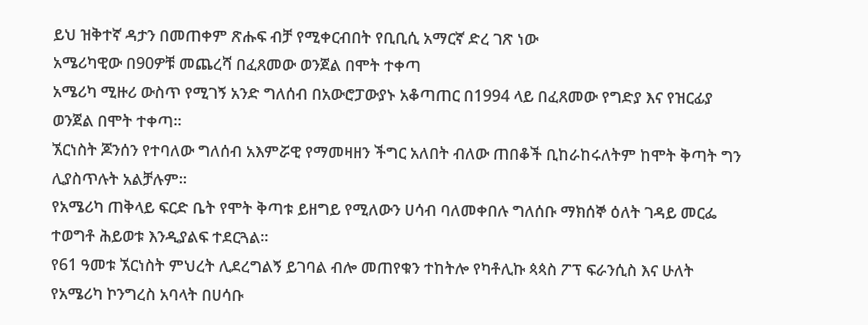ይህ ዝቅተኛ ዳታን በመጠቀም ጽሑፍ ብቻ የሚቀርብበት የቢቢሲ አማርኛ ድረ ገጽ ነው
አሜሪካዊው በ90ዎቹ መጨረሻ በፈጸመው ወንጀል በሞት ተቀጣ
አሜሪካ ሚዙሪ ውስጥ የሚገኝ አንድ ግለሰብ በአውሮፓውያኑ አቆጣጠር በ1994 ላይ በፈጸመው የግድያ እና የዝርፊያ ወንጀል በሞት ተቀጣ።
ኧርነስት ጆንሰን የተባለው ግለሰብ አእምሯዊ የማመዛዘን ችግር አለበት ብለው ጠበቆች ቢከራከሩለትም ከሞት ቅጣት ግን ሊያስጥሉት አልቻሉም።
የአሜሪካ ጠቅላይ ፍርድ ቤት የሞት ቅጣቱ ይዘግይ የሚለውን ሀሳብ ባለመቀበሉ ግለሰቡ ማክሰኞ ዕለት ገዳይ መርፌ ተወግቶ ሕይወቱ እንዲያልፍ ተደርጓል።
የ61 ዓመቱ ኧርነስት ምህረት ሊደረግልኝ ይገባል ብሎ መጠየቁን ተከትሎ የካቶሊኩ ጳጳስ ፖፕ ፍራንሲስ እና ሁለት የአሜሪካ ኮንግረስ አባላት በሀሳቡ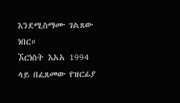እንደሚስማሙ ገልጸው ነበር።
ኧርነስት እአአ 1994 ላይ በፈጸመው የዝርፊያ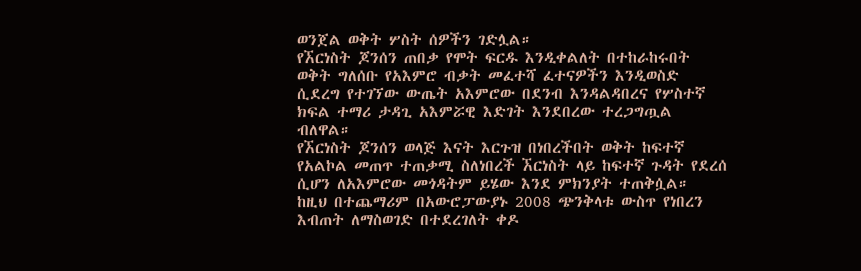ወንጀል ወቅት ሦስት ሰዎችን ገድሏል።
የኧርነስት ጆንሰን ጠበቃ የሞት ፍርዱ እንዲቀልለት በተከራከሩበት ወቅት ግለሰቡ የአእምሮ ብቃት መፈተሻ ፈተናዎችን እንዲወስድ ሲደረግ የተገኘው ውጤት አእምሮው በደንብ እንዳልዳበረና የሦስተኛ ክፍል ተማሪ ታዳጊ አእምሯዊ እድገት እንደበረው ተረጋግጧል ብለዋል።
የኧርነስት ጆንሰን ወላጅ እናት እርጉዝ በነበረችበት ወቅት ከፍተኛ የአልኮል መጠጥ ተጠቃሚ ስለነበረች ኧርነስት ላይ ከፍተኛ ጉዳት የደረሰ ሲሆን ለአእምሮው መጎዳትም ይሄው እንደ ምክንያት ተጠቅሷል።
ከዚህ በተጨማሪም በአውሮፓውያኑ 2008 ጭንቅላቱ ውስጥ የነበረን እብጠት ለማስወገድ በተደረገለት ቀዶ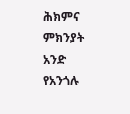ሕክምና ምክንያት አንድ የአንጎሉ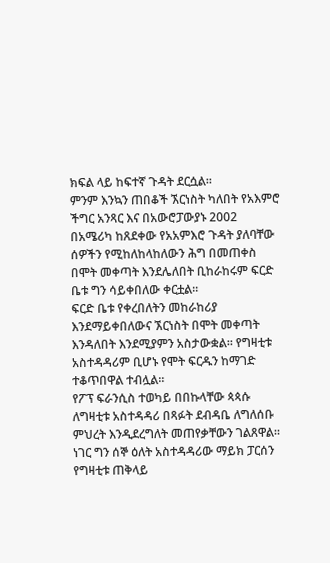ክፍል ላይ ከፍተኛ ጉዳት ደርሷል።
ምንም እንኳን ጠበቆች ኧርነስት ካለበት የአእምሮ ችግር አንጻር እና በአውሮፓውያኑ 2002 በአሜሪካ ከጸደቀው የአአምእሮ ጉዳት ያለባቸው ሰዎችን የሚከለከላከለውን ሕግ በመጠቀስ በሞት መቀጣት እንደሌለበት ቢከራከሩም ፍርድ ቤቱ ግን ሳይቀበለው ቀርቷል።
ፍርድ ቤቱ የቀረበለትን መከራከሪያ እንደማይቀበለውና ኧርነስት በሞት መቀጣት እንዳለበት እንደሚያምን አስታውቋል። የግዛቲቱ አስተዳዳሪም ቢሆኑ የሞት ፍርዱን ከማገድ ተቆጥበዋል ተብሏል።
የፖፕ ፍራንሲስ ተወካይ በበኩላቸው ጳጳሱ ለግዛቲቱ አስተዳዳሪ በጻፉት ደብዳቤ ለግለሰቡ ምህረት እንዲደረግለት መጠየቃቸውን ገልጸዋል።
ነገር ግን ሰኞ ዕለት አስተዳዳሪው ማይክ ፓርሰን የግዛቲቱ ጠቅላይ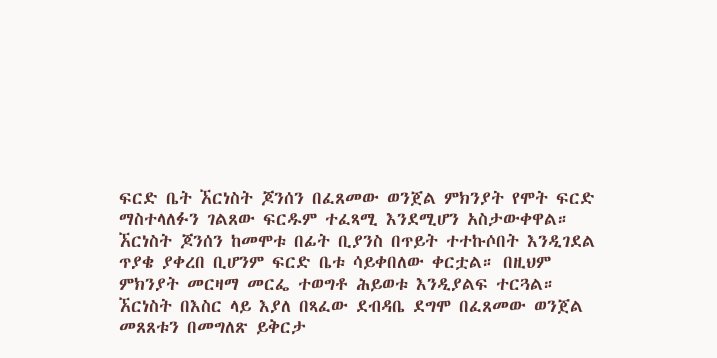ፍርድ ቤት ኧርነስት ጆንሰን በፈጸመው ወንጀል ምክንያት የሞት ፍርድ ማስተላለፉን ገልጸው ፍርዱም ተፈጻሚ እንደሚሆን አስታውቀዋል።
ኧርነስት ጆንሰን ከመሞቱ በፊት ቢያንስ በጥይት ተተኩሶበት እንዲገደል ጥያቄ ያቀረበ ቢሆንም ፍርድ ቤቱ ሳይቀበለው ቀርቷል። በዚህም ምክንያት መርዛማ መርፌ ተወግቶ ሕይወቱ እንዲያልፍ ተርጓል።
ኧርነስት በእስር ላይ እያለ በጻፈው ደብዳቤ ደግሞ በፈጸመው ወንጀል መጸጸቱን በመግለጽ ይቅርታ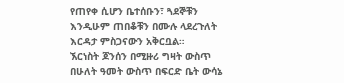የጠየቀ ሲሆን ቤተሰቡን፣ ጓደኞቹን እንዲሁም ጠበቆቹን በሙሉ ላደረጉለት እርዳታ ምስጋናውን አቅርቧል።
ኧርነስት ጆንሰን በሚዙሪ ግዛት ውስጥ በሁለት ዓመት ውስጥ በፍርድ ቤት ውሳኔ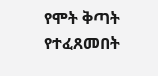የሞት ቅጣት የተፈጸመበት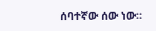ሰባተኛው ሰው ነው።